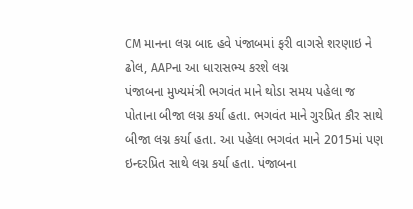CM માનના લગ્ન બાદ હવે પંજાબમાં ફરી વાગસે શરણાઇ ને ઢોલ, AAPના આ ધારાસભ્ય કરશે લગ્ન
પંજાબના મુખ્યમંત્રી ભગવંત માને થોડા સમય પહેલા જ પોતાના બીજા લગ્ન કર્યા હતા. ભગવંત માને ગુરપ્રિત કૌર સાથે બીજા લગ્ન કર્યા હતા. આ પહેલા ભગવંત માને 2015માં પણ ઇન્દરપ્રિત સાથે લગ્ન કર્યા હતા. પંજાબના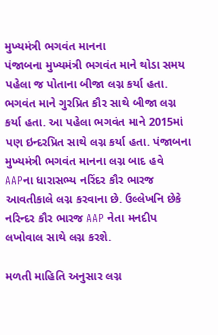મુખ્યમંત્રી ભગવંત માનના
પંજાબના મુખ્યમંત્રી ભગવંત માને થોડા સમય પહેલા જ પોતાના બીજા લગ્ન કર્યા હતા. ભગવંત માને ગુરપ્રિત કૌર સાથે બીજા લગ્ન કર્યા હતા. આ પહેલા ભગવંત માને 2015માં પણ ઇન્દરપ્રિત સાથે લગ્ન કર્યા હતા. પંજાબના મુખ્યમંત્રી ભગવંત માનના લગ્ન બાદ હવે AAPના ધારાસભ્ય નરિંદર કૌર ભારજ આવતીકાલે લગ્ન કરવાના છે. ઉલ્લેખનિ છેકે નરિન્દર કૌર ભારજ AAP નેતા મનદીપ લખોવાલ સાથે લગ્ન કરશે.

મળતી માહિતિ અનુસાર લગ્ન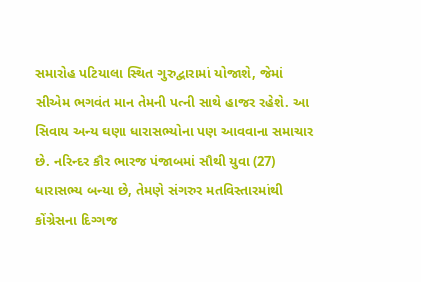સમારોહ પટિયાલા સ્થિત ગુરુદ્વારામાં યોજાશે, જેમાં સીએમ ભગવંત માન તેમની પત્ની સાથે હાજર રહેશે. આ સિવાય અન્ય ઘણા ધારાસભ્યોના પણ આવવાના સમાચાર છે. નરિન્દર કૌર ભારજ પંજાબમાં સૌથી યુવા (27) ધારાસભ્ય બન્યા છે, તેમણે સંગરુર મતવિસ્તારમાંથી કોંગ્રેસના દિગ્ગજ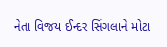નેતા વિજય ઈન્દર સિંગલાને મોટા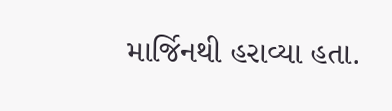માર્જિનથી હરાવ્યા હતા.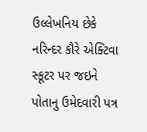ઉલ્લેખનિય છેકે નરિન્દર કૌરે એક્ટિવા સ્કૂટર પર જઇને પોતાનુ ઉમેદવારી પત્ર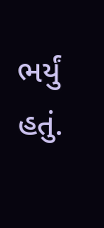ભર્યું હતું.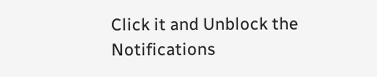Click it and Unblock the Notifications